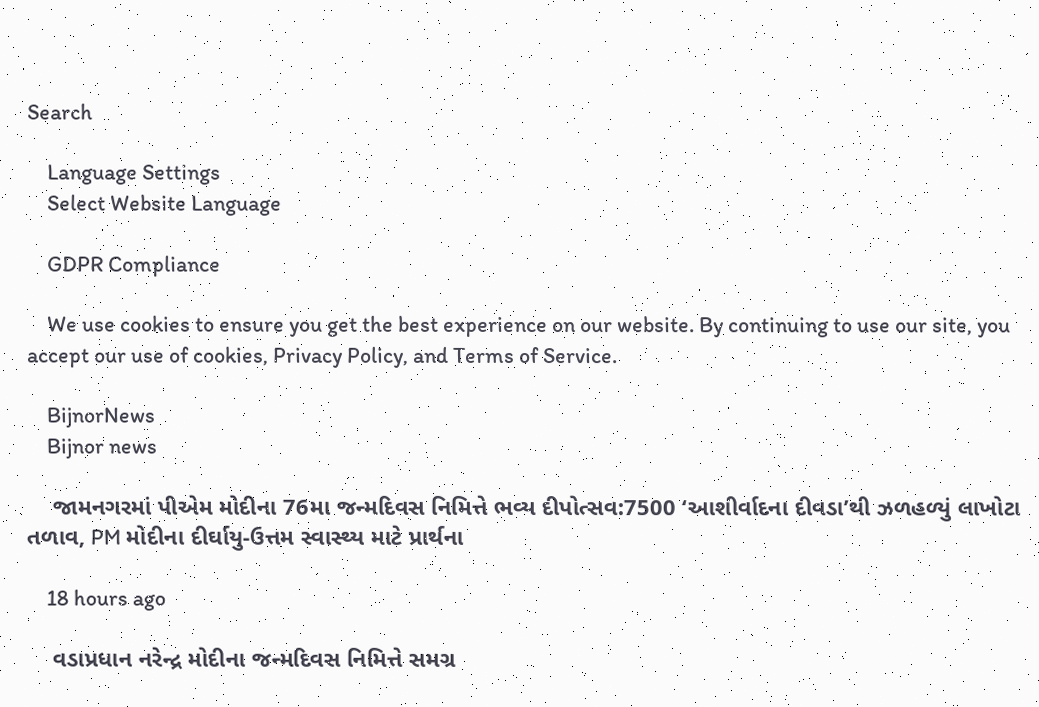Search

    Language Settings
    Select Website Language

    GDPR Compliance

    We use cookies to ensure you get the best experience on our website. By continuing to use our site, you accept our use of cookies, Privacy Policy, and Terms of Service.

    BijnorNews
    Bijnor news

    જામનગરમાં પીએમ મોદીના 76મા જન્મદિવસ નિમિત્તે ભવ્ય દીપોત્સવ:7500 ‘આશીર્વાદના દીવડા’થી ઝળહળ્યું લાખોટા તળાવ, PM મોદીના દીર્ઘાયુ-ઉત્તમ સ્વાસ્થ્ય માટે પ્રાર્થના

    18 hours ago

    વડાપ્રધાન નરેન્દ્ર મોદીના જન્મદિવસ નિમિત્તે સમગ્ર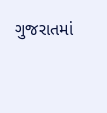ગુજરાતમાં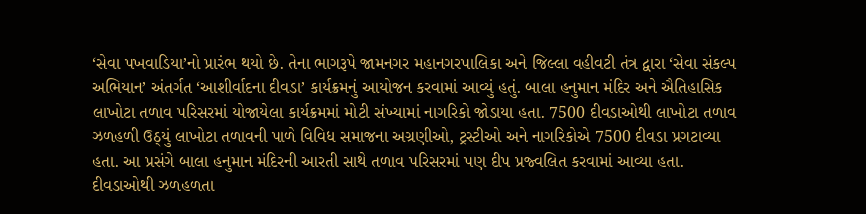‘સેવા પખવાડિયા’નો પ્રારંભ થયો છે. તેના ભાગરૂપે જામનગર મહાનગરપાલિકા અને જિલ્લા વહીવટી તંત્ર દ્વારા ‘સેવા સંકલ્પ અભિયાન’ અંતર્ગત ‘આશીર્વાદના દીવડા’ કાર્યક્રમનું આયોજન કરવામાં આવ્યું હતું. બાલા હનુમાન મંદિર અને ઐતિહાસિક લાખોટા તળાવ પરિસરમાં યોજાયેલા કાર્યક્રમમાં મોટી સંખ્યામાં નાગરિકો જોડાયા હતા. 7500 દીવડાઓથી લાખોટા તળાવ ઝળહળી ઉઠ્યું લાખોટા તળાવની પાળે વિવિધ સમાજના અગ્રણીઓ, ટ્રસ્ટીઓ અને નાગરિકોએ 7500 દીવડા પ્રગટાવ્યા હતા. આ પ્રસંગે બાલા હનુમાન મંદિરની આરતી સાથે તળાવ પરિસરમાં પણ દીપ પ્રજ્વલિત કરવામાં આવ્યા હતા. દીવડાઓથી ઝળહળતા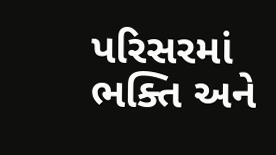પરિસરમાં ભક્તિ અને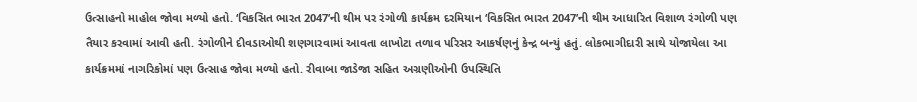ઉત્સાહનો માહોલ જોવા મળ્યો હતો. ‘વિકસિત ભારત 2047’ની થીમ પર રંગોળી કાર્યક્રમ દરમિયાન ‘વિકસિત ભારત 2047’ની થીમ આધારિત વિશાળ રંગોળી પણ તૈયાર કરવામાં આવી હતી. રંગોળીને દીવડાઓથી શણગારવામાં આવતા લાખોટા તળાવ પરિસર આકર્ષણનું કેન્દ્ર બન્યું હતું. લોકભાગીદારી સાથે યોજાયેલા આ કાર્યક્રમમાં નાગરિકોમાં પણ ઉત્સાહ જોવા મળ્યો હતો. રીવાબા જાડેજા સહિત અગ્રણીઓની ઉપસ્થિતિ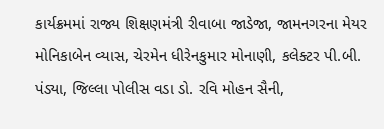કાર્યક્રમમાં રાજ્ય શિક્ષણમંત્રી રીવાબા જાડેજા, જામનગરના મેયર મોનિકાબેન વ્યાસ, ચેરમેન ધીરેનકુમાર મોનાણી, કલેક્ટર પી.બી. પંડ્યા, જિલ્લા પોલીસ વડા ડો. રવિ મોહન સૈની,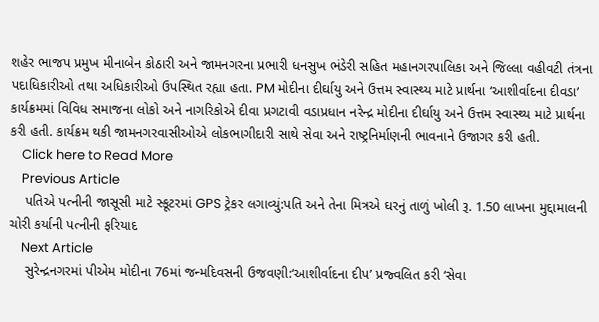શહેર ભાજપ પ્રમુખ મીનાબેન કોઠારી અને જામનગરના પ્રભારી ધનસુખ ભંડેરી સહિત મહાનગરપાલિકા અને જિલ્લા વહીવટી તંત્રના પદાધિકારીઓ તથા અધિકારીઓ ઉપસ્થિત રહ્યા હતા. PM મોદીના દીર્ઘાયુ અને ઉત્તમ સ્વાસ્થ્ય માટે પ્રાર્થના ‘આશીર્વાદના દીવડા’ કાર્યક્રમમાં વિવિધ સમાજના લોકો અને નાગરિકોએ દીવા પ્રગટાવી વડાપ્રધાન નરેન્દ્ર મોદીના દીર્ઘાયુ અને ઉત્તમ સ્વાસ્થ્ય માટે પ્રાર્થના કરી હતી. કાર્યક્રમ થકી જામનગરવાસીઓએ લોકભાગીદારી સાથે સેવા અને રાષ્ટ્રનિર્માણની ભાવનાને ઉજાગર કરી હતી.
    Click here to Read More
    Previous Article
    પતિએ પત્નીની જાસૂસી માટે સ્કૂટરમાં GPS ટ્રેકર લગાવ્યું:પતિ અને તેના મિત્રએ ઘરનું તાળું ખોલી રૂ. 1.50 લાખના મુદ્દામાલની ચોરી કર્યાની પત્નીની ફરિયાદ
    Next Article
    સુરેન્દ્રનગરમાં પીએમ મોદીના 76માં જન્મદિવસની ઉજવણી:‘આશીર્વાદના દીપ’ પ્રજ્વલિત કરી ‘સેવા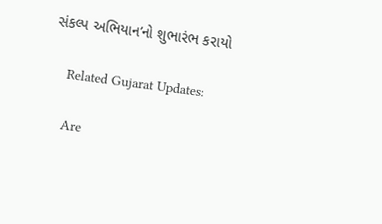સંકલ્પ અભિયાન’નો શુભારંભ કરાયો

    Related Gujarat Updates:

    Are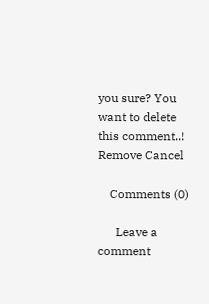you sure? You want to delete this comment..! Remove Cancel

    Comments (0)

      Leave a comment